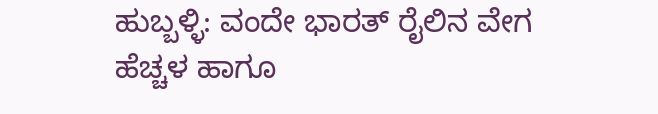ಹುಬ್ಬಳ್ಳಿ: ವಂದೇ ಭಾರತ್ ರೈಲಿನ ವೇಗ ಹೆಚ್ಚಳ ಹಾಗೂ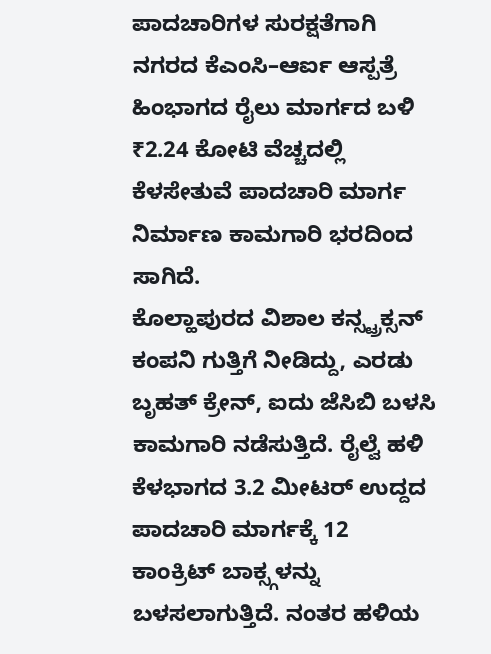ಪಾದಚಾರಿಗಳ ಸುರಕ್ಷತೆಗಾಗಿ ನಗರದ ಕೆಎಂಸಿ–ಆರ್ಐ ಆಸ್ಪತ್ರೆ ಹಿಂಭಾಗದ ರೈಲು ಮಾರ್ಗದ ಬಳಿ ₹2.24 ಕೋಟಿ ವೆಚ್ಚದಲ್ಲಿ ಕೆಳಸೇತುವೆ ಪಾದಚಾರಿ ಮಾರ್ಗ ನಿರ್ಮಾಣ ಕಾಮಗಾರಿ ಭರದಿಂದ ಸಾಗಿದೆ.
ಕೊಲ್ಹಾಪುರದ ವಿಶಾಲ ಕನ್ಸ್ಟ್ರಕ್ಸನ್ ಕಂಪನಿ ಗುತ್ತಿಗೆ ನೀಡಿದ್ದು, ಎರಡು ಬೃಹತ್ ಕ್ರೇನ್, ಐದು ಜೆಸಿಬಿ ಬಳಸಿ ಕಾಮಗಾರಿ ನಡೆಸುತ್ತಿದೆ. ರೈಲ್ವೆ ಹಳಿ ಕೆಳಭಾಗದ 3.2 ಮೀಟರ್ ಉದ್ದದ ಪಾದಚಾರಿ ಮಾರ್ಗಕ್ಕೆ 12 ಕಾಂಕ್ರಿಟ್ ಬಾಕ್ಸ್ಗಳನ್ನು ಬಳಸಲಾಗುತ್ತಿದೆ. ನಂತರ ಹಳಿಯ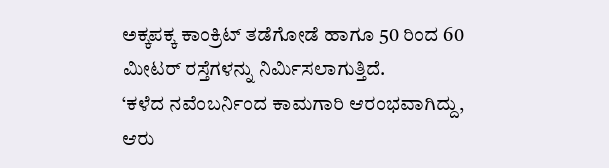ಅಕ್ಕಪಕ್ಕ ಕಾಂಕ್ರಿಟ್ ತಡೆಗೋಡೆ ಹಾಗೂ 50 ರಿಂದ 60 ಮೀಟರ್ ರಸ್ತೆಗಳನ್ನು ನಿರ್ಮಿಸಲಾಗುತ್ತಿದೆ.
‘ಕಳೆದ ನವೆಂಬರ್ನಿಂದ ಕಾಮಗಾರಿ ಆರಂಭವಾಗಿದ್ದು, ಆರು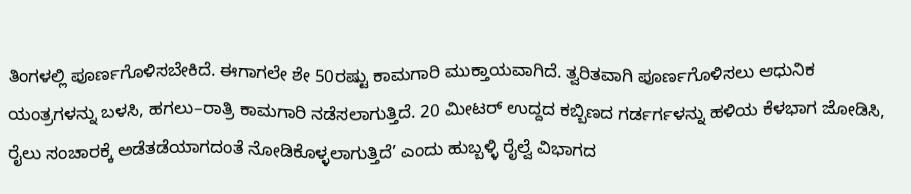ತಿಂಗಳಲ್ಲಿ ಪೂರ್ಣಗೊಳಿಸಬೇಕಿದೆ. ಈಗಾಗಲೇ ಶೇ 50ರಷ್ಟು ಕಾಮಗಾರಿ ಮುಕ್ತಾಯವಾಗಿದೆ. ತ್ವರಿತವಾಗಿ ಪೂರ್ಣಗೊಳಿಸಲು ಆಧುನಿಕ ಯಂತ್ರಗಳನ್ನು ಬಳಸಿ, ಹಗಲು–ರಾತ್ರಿ ಕಾಮಗಾರಿ ನಡೆಸಲಾಗುತ್ತಿದೆ. 20 ಮೀಟರ್ ಉದ್ದದ ಕಬ್ಬಿಣದ ಗರ್ಡರ್ಗಳನ್ನು ಹಳಿಯ ಕೆಳಭಾಗ ಜೋಡಿಸಿ, ರೈಲು ಸಂಚಾರಕ್ಕೆ ಅಡೆತಡೆಯಾಗದಂತೆ ನೋಡಿಕೊಳ್ಳಲಾಗುತ್ತಿದೆ’ ಎಂದು ಹುಬ್ಬಳ್ಳಿ ರೈಲ್ವೆ ವಿಭಾಗದ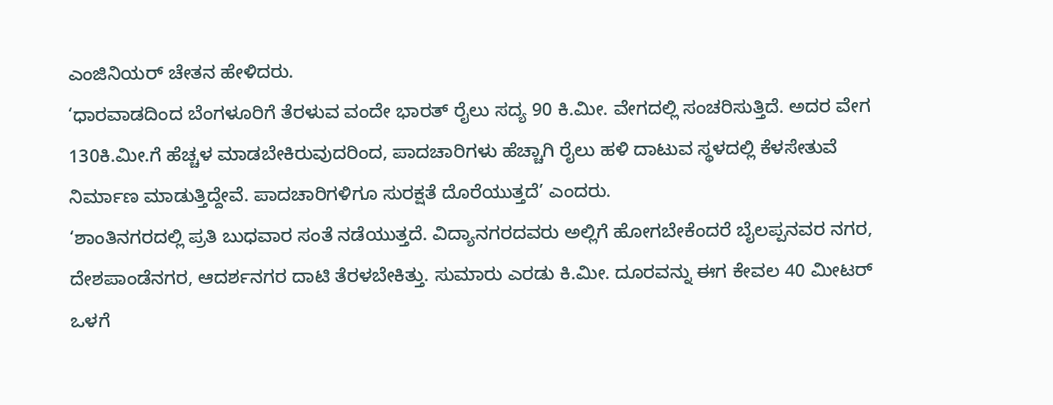ಎಂಜಿನಿಯರ್ ಚೇತನ ಹೇಳಿದರು.
‘ಧಾರವಾಡದಿಂದ ಬೆಂಗಳೂರಿಗೆ ತೆರಳುವ ವಂದೇ ಭಾರತ್ ರೈಲು ಸದ್ಯ 90 ಕಿ.ಮೀ. ವೇಗದಲ್ಲಿ ಸಂಚರಿಸುತ್ತಿದೆ. ಅದರ ವೇಗ 130ಕಿ.ಮೀ.ಗೆ ಹೆಚ್ಚಳ ಮಾಡಬೇಕಿರುವುದರಿಂದ, ಪಾದಚಾರಿಗಳು ಹೆಚ್ಚಾಗಿ ರೈಲು ಹಳಿ ದಾಟುವ ಸ್ಥಳದಲ್ಲಿ ಕೆಳಸೇತುವೆ ನಿರ್ಮಾಣ ಮಾಡುತ್ತಿದ್ದೇವೆ. ಪಾದಚಾರಿಗಳಿಗೂ ಸುರಕ್ಷತೆ ದೊರೆಯುತ್ತದೆ’ ಎಂದರು.
‘ಶಾಂತಿನಗರದಲ್ಲಿ ಪ್ರತಿ ಬುಧವಾರ ಸಂತೆ ನಡೆಯುತ್ತದೆ. ವಿದ್ಯಾನಗರದವರು ಅಲ್ಲಿಗೆ ಹೋಗಬೇಕೆಂದರೆ ಬೈಲಪ್ಪನವರ ನಗರ, ದೇಶಪಾಂಡೆನಗರ, ಆದರ್ಶನಗರ ದಾಟಿ ತೆರಳಬೇಕಿತ್ತು. ಸುಮಾರು ಎರಡು ಕಿ.ಮೀ. ದೂರವನ್ನು ಈಗ ಕೇವಲ 40 ಮೀಟರ್ ಒಳಗೆ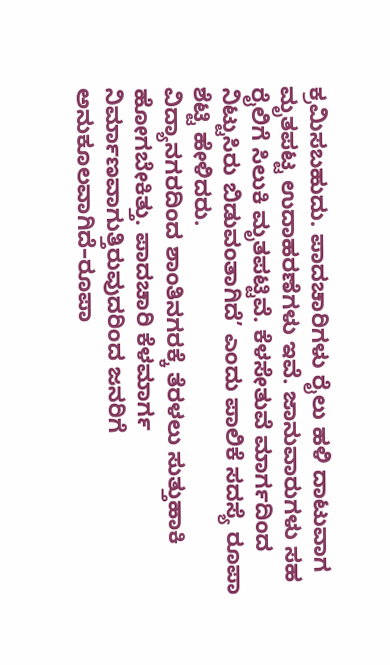ಕ್ರಮಿಸಬಹುದು. ಪಾದಚಾರಿಗಳು ರೈಲು ಹಳಿ ದಾಟುವಾಗ ಮೃತಪಟ್ಟ ಉದಾಹರಣೆಗಳು ಇವೆ. ಜಾನುವಾರುಗಳು ಸಹ ರೈಲಿಗೆ ಸಿಲುಕಿ ಮೃತಪಟ್ಟಿವೆ. ಕೆಳಸೇತುವೆ ಮಾರ್ಗದಿಂದ ನಿಟ್ಟುಸಿರು ಬಿಡುವಂತಾಗಿದೆ’ ಎಂದು ಪಾಲಿಕೆ ಸದಸ್ಯೆ ರೂಪಾ ಶೆಟ್ಟಿ ಹೇಳಿದರು.
ವಿದ್ಯಾನಗರದಿಂದ ಶಾಂತಿನಗರಕ್ಕೆ ತೆರಳಲು ಸುತ್ತುಹಾಕಿ ಹೋಗಬೇಕಿತ್ತು. ಪಾದಚಾರಿ ಕೆಳಮಾರ್ಗ ನಿರ್ಮಾಣವಾಗುತ್ತಿರುವುದರಿಂದ ಜನರಿಗೆ ಅನುಕೂಲವಾಗಿದೆ–ರೂಪಾ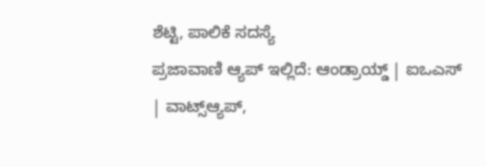ಶೆಟ್ಟಿ, ಪಾಲಿಕೆ ಸದಸ್ಯೆ
ಪ್ರಜಾವಾಣಿ ಆ್ಯಪ್ ಇಲ್ಲಿದೆ: ಆಂಡ್ರಾಯ್ಡ್ | ಐಒಎಸ್ | ವಾಟ್ಸ್ಆ್ಯಪ್,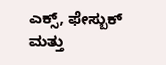ಎಕ್ಸ್, ಫೇಸ್ಬುಕ್ ಮತ್ತು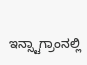ಇನ್ಸ್ಟಾಗ್ರಾಂನಲ್ಲಿ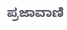ಪ್ರಜಾವಾಣಿ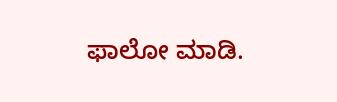ಫಾಲೋ ಮಾಡಿ.